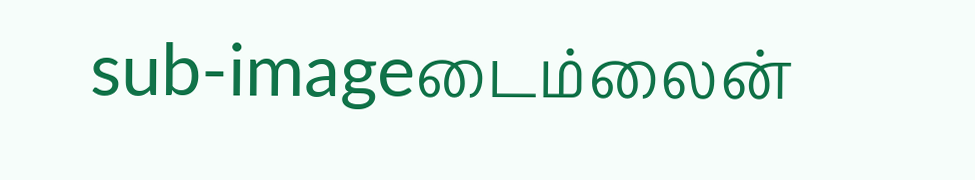sub-imageடைம்லைன்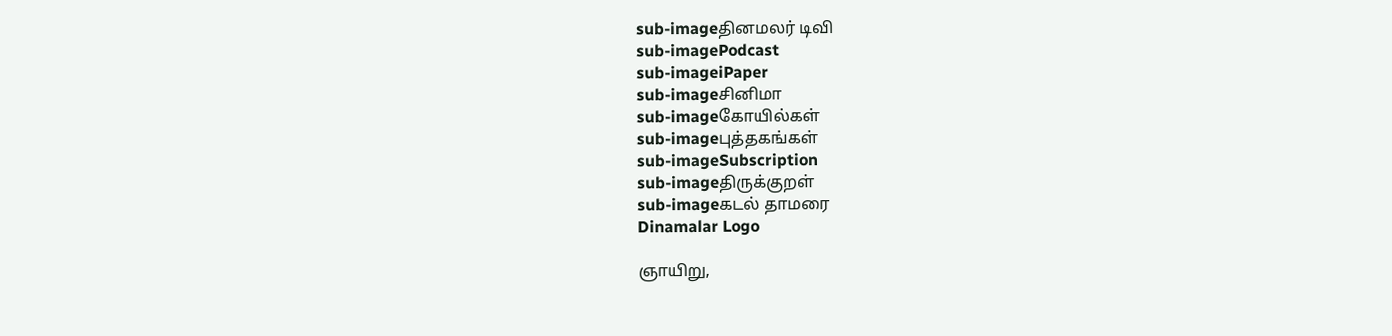sub-imageதினமலர் டிவி
sub-imagePodcast
sub-imageiPaper
sub-imageசினிமா
sub-imageகோயில்கள்
sub-imageபுத்தகங்கள்
sub-imageSubscription
sub-imageதிருக்குறள்
sub-imageகடல் தாமரை
Dinamalar Logo

ஞாயிறு,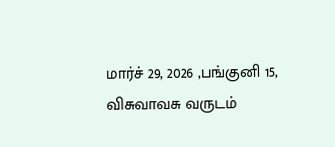மார்ச் 29, 2026 ,பங்குனி 15, விசுவாவசு வருடம்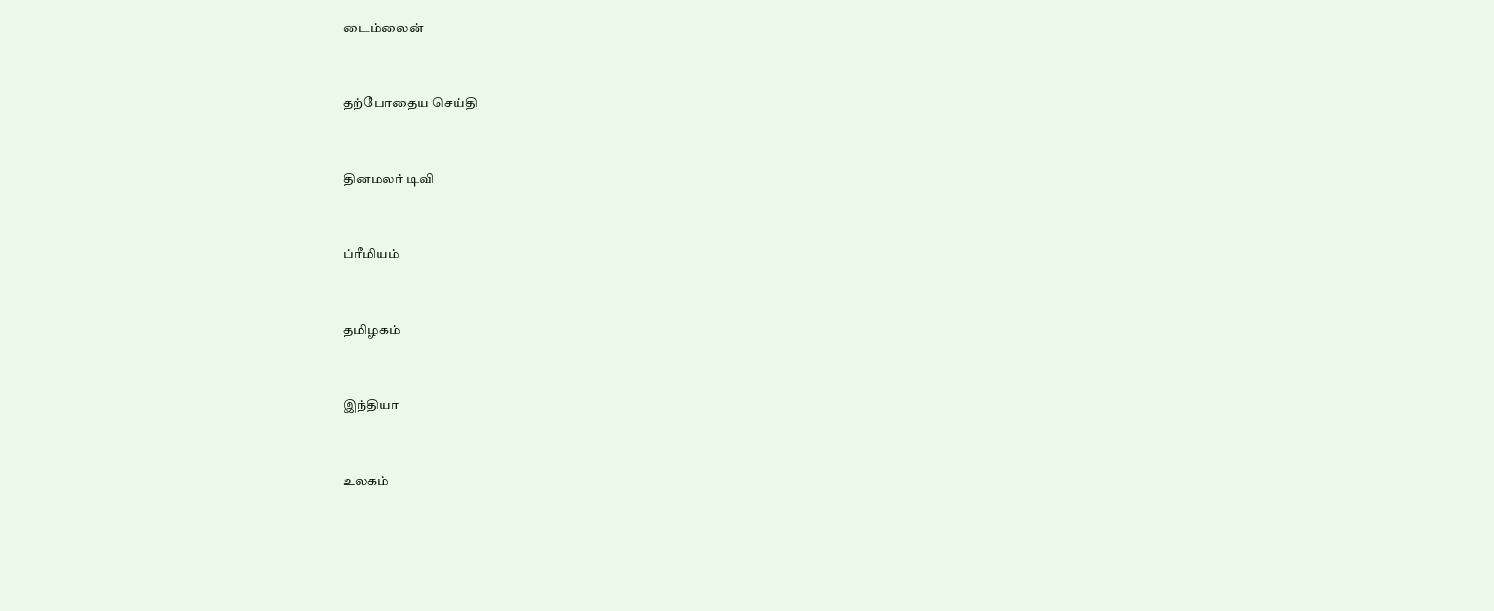டைம்லைன்


தற்போதைய செய்தி


தினமலர் டிவி


ப்ரீமியம்


தமிழகம்


இந்தியா


உலகம்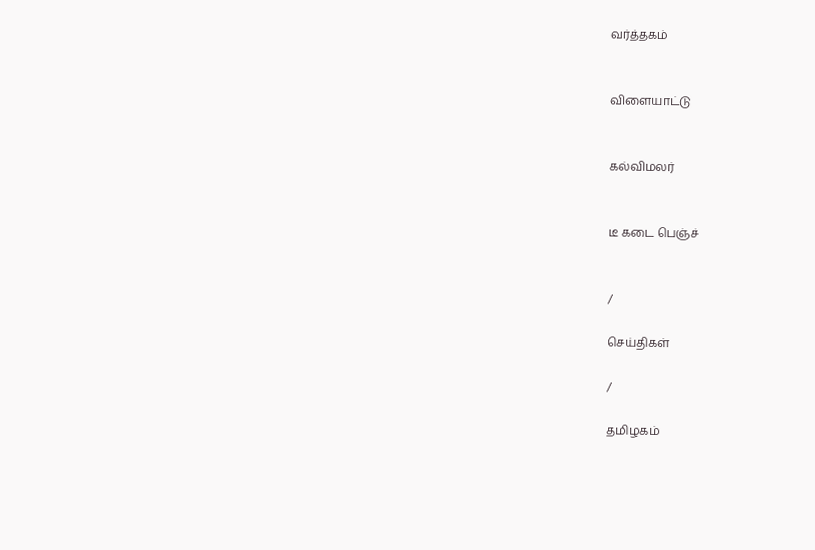வர்த்தகம்


விளையாட்டு


கல்விமலர்


டீ கடை பெஞ்ச்


/

செய்திகள்

/

தமிழகம்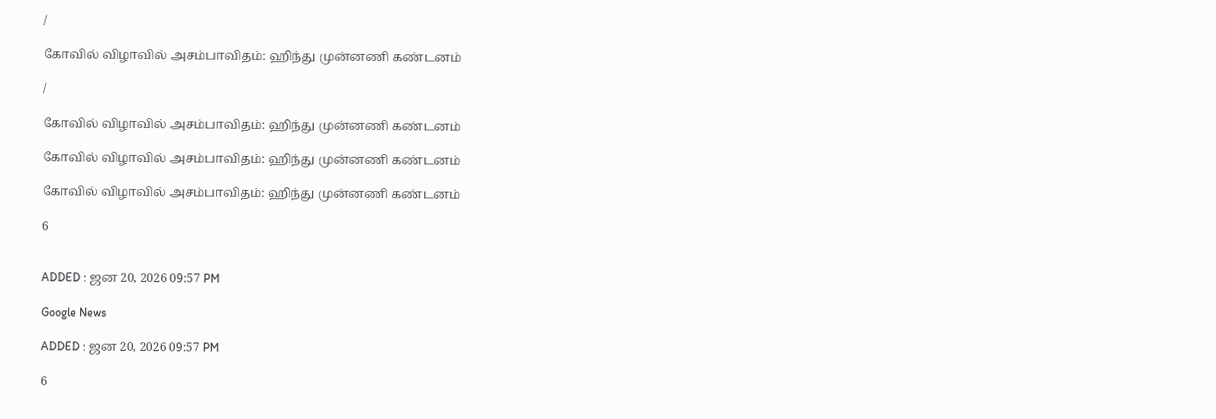/

கோவில் விழாவில் அசம்பாவிதம்: ஹிந்து முன்னணி கண்டனம்

/

கோவில் விழாவில் அசம்பாவிதம்: ஹிந்து முன்னணி கண்டனம்

கோவில் விழாவில் அசம்பாவிதம்: ஹிந்து முன்னணி கண்டனம்

கோவில் விழாவில் அசம்பாவிதம்: ஹிந்து முன்னணி கண்டனம்

6


ADDED : ஜன 20, 2026 09:57 PM

Google News

ADDED : ஜன 20, 2026 09:57 PM

6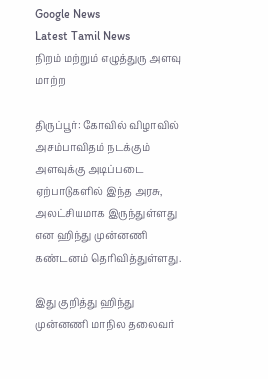Google News
Latest Tamil News
நிறம் மற்றும் எழுத்துரு அளவு மாற்ற

திருப்பூர்: கோவில் விழாவில் அசம்பாவிதம் நடக்கும் அளவுக்கு அடிப்படை ஏற்பாடுகளில் இந்த அரசு, அலட்சியமாக இருந்துள்ளது என ஹிந்து முன்னணி கண்டனம் தெரிவித்துள்ளது.

இது குறித்து ஹிந்து முன்னணி மாநில தலைவர்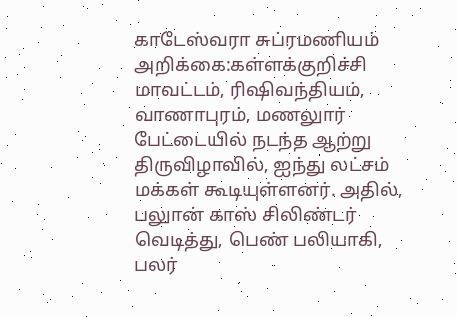காடேஸ்வரா சுப்ரமணியம் அறிக்கை:கள்ளக்குறிச்சி மாவட்டம், ரிஷிவந்தியம், வாணாபுரம், மணலுார் பேட்டையில் நடந்த ஆற்று திருவிழாவில், ஐந்து லட்சம் மக்கள் கூடியுள்ளனர். அதில், பலுான் காஸ் சிலிண்டர் வெடித்து, பெண் பலியாகி, பலர்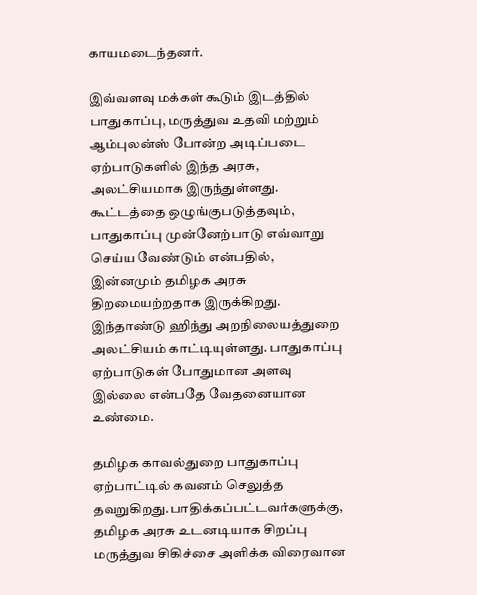காயமடைந்தனர்.

இவ்வளவு மக்கள் கூடும் இடத்தில் பாதுகாப்பு, மருத்துவ உதவி மற்றும் ஆம்புலன்ஸ் போன்ற அடிப்படை ஏற்பாடுகளில் இந்த அரசு, அலட்சியமாக இருந்துள்ளது. கூட்டத்தை ஒழுங்குபடுத்தவும், பாதுகாப்பு முன்னேற்பாடு எவ்வாறு செய்ய வேண்டும் என்பதில், இன்னமும் தமிழக அரசு திறமையற்றதாக இருக்கிறது. இந்தாண்டு ஹிந்து அறநிலையத்துறை அலட்சியம் காட்டியுள்ளது. பாதுகாப்பு ஏற்பாடுகள் போதுமான அளவு இல்லை என்பதே வேதனையான உண்மை.

தமிழக காவல்துறை பாதுகாப்பு ஏற்பாட்டில் கவனம் செலுத்த தவறுகிறது.பாதிக்கப்பட்டவர்களுக்கு, தமிழக அரசு உடனடியாக சிறப்பு மருத்துவ சிகிச்சை அளிக்க விரைவான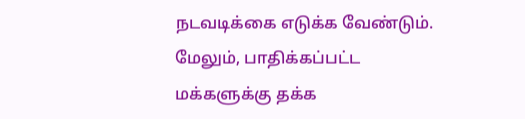நடவடிக்கை எடுக்க வேண்டும். மேலும், பாதிக்கப்பட்ட மக்களுக்கு தக்க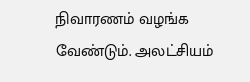நிவாரணம் வழங்க வேண்டும். அலட்சியம்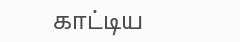காட்டிய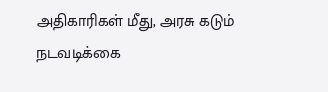அதிகாரிகள் மீது, அரசு கடும் நடவடிக்கை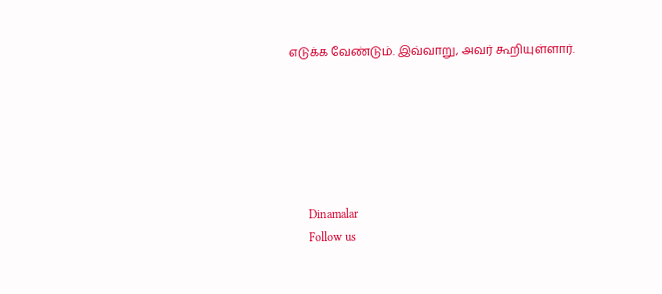எடுக்க வேண்டும். இவ்வாறு, அவர் கூறியுள்ளார்.






      Dinamalar
      Follow us